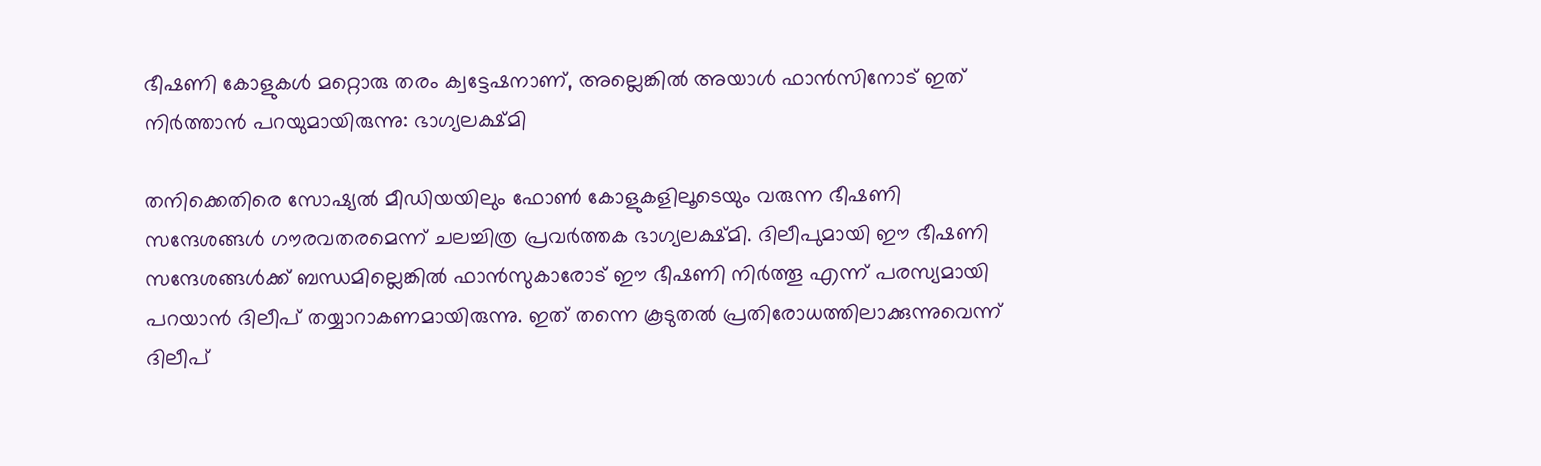ഭീഷണി കോളുകള്‍ മറ്റൊരു തരം ക്വട്ടേഷനാണ്, അല്ലെങ്കില്‍ അയാള്‍ ഫാന്‍സിനോട് ഇത് നിര്‍ത്താന്‍ പറയുമായിരുന്നു: ഭാഗ്യലക്ഷ്മി

തനിക്കെതിരെ സോഷ്യല്‍ മീഡിയയിലും ഫോണ്‍ കോളുകളിലൂടെയും വരുന്ന ഭീഷണി സന്ദേശങ്ങള്‍ ഗൗരവതരമെന്ന് ചലച്ചിത്ര പ്രവര്‍ത്തക ഭാഗ്യലക്ഷ്മി. ദിലീപുമായി ഈ ഭീഷണി സന്ദേശങ്ങള്‍ക്ക് ബന്ധമില്ലെങ്കില്‍ ഫാന്‍സുകാരോട് ഈ ഭീഷണി നിര്‍ത്തൂ എന്ന് പരസ്യമായി പറയാന്‍ ദിലീപ് തയ്യാറാകണമായിരുന്നു. ഇത് തന്നെ കൂടുതല്‍ പ്രതിരോധത്തിലാക്കുന്നുവെന്ന് ദിലീപ്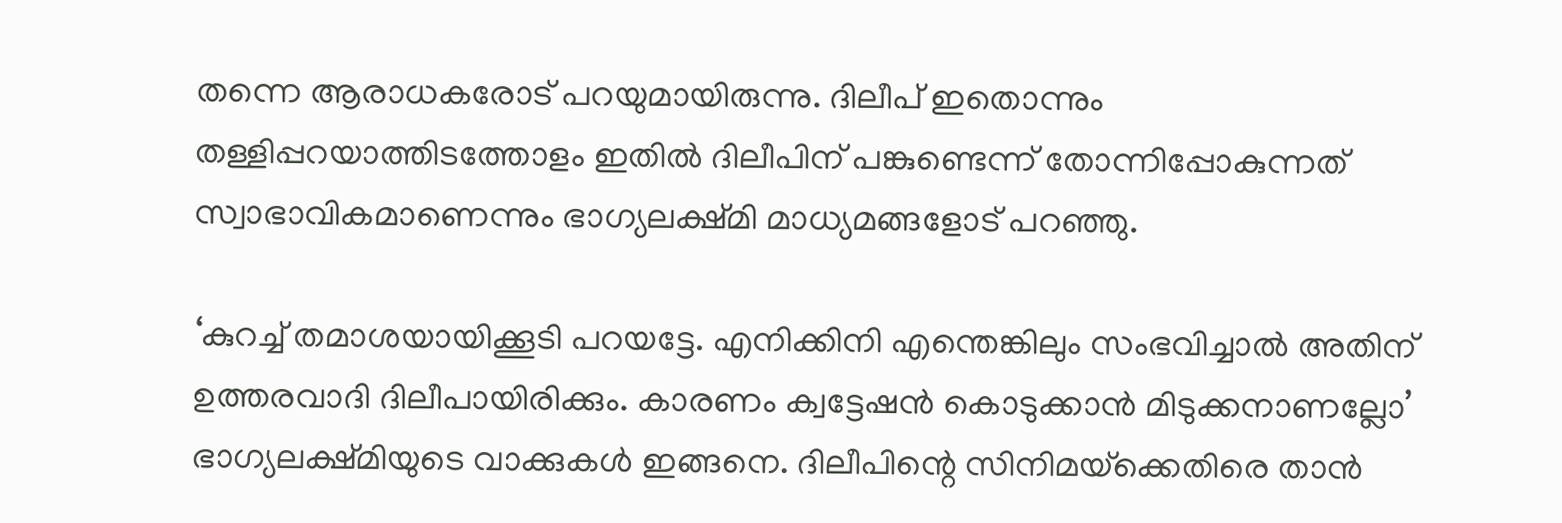തന്നെ ആരാധകരോട് പറയുമായിരുന്നു. ദിലീപ് ഇതൊന്നും തള്ളിപ്പറയാത്തിടത്തോളം ഇതില്‍ ദിലീപിന് പങ്കുണ്ടെന്ന് തോന്നിപ്പോകുന്നത് സ്വാഭാവികമാണെന്നും ഭാഗ്യലക്ഷ്മി മാധ്യമങ്ങളോട് പറഞ്ഞു.

‘കുറച്ച് തമാശയായിക്കൂടി പറയട്ടേ. എനിക്കിനി എന്തെങ്കിലും സംഭവിച്ചാല്‍ അതിന് ഉത്തരവാദി ദിലീപായിരിക്കും. കാരണം ക്വട്ടേഷന്‍ കൊടുക്കാന്‍ മിടുക്കനാണല്ലോ’ ഭാഗ്യലക്ഷ്മിയുടെ വാക്കുകള്‍ ഇങ്ങനെ. ദിലീപിന്റെ സിനിമയ്‌ക്കെതിരെ താന്‍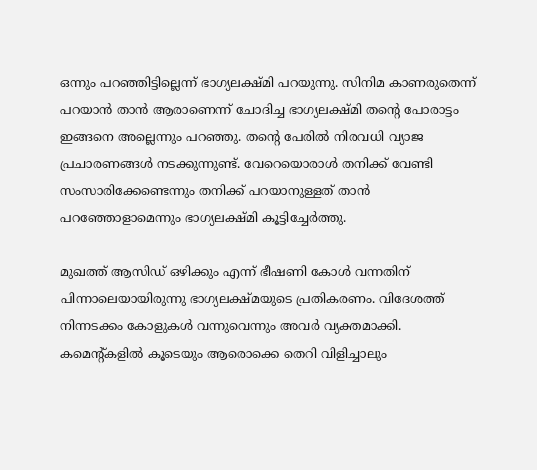ഒന്നും പറഞ്ഞിട്ടില്ലെന്ന് ഭാഗ്യലക്ഷ്മി പറയുന്നു. സിനിമ കാണരുതെന്ന് പറയാന്‍ താന്‍ ആരാണെന്ന് ചോദിച്ച ഭാഗ്യലക്ഷ്മി തന്റെ പോരാട്ടം ഇങ്ങനെ അല്ലെന്നും പറഞ്ഞു. തന്റെ പേരില്‍ നിരവധി വ്യാജ പ്രചാരണങ്ങള്‍ നടക്കുന്നുണ്ട്. വേറെയൊരാള്‍ തനിക്ക് വേണ്ടി സംസാരിക്കേണ്ടെന്നും തനിക്ക് പറയാനുള്ളത് താന്‍ പറഞ്ഞോളാമെന്നും ഭാഗ്യലക്ഷ്മി കൂട്ടിച്ചേര്‍ത്തു.

മുഖത്ത് ആസിഡ് ഒഴിക്കും എന്ന് ഭീഷണി കോള്‍ വന്നതിന് പിന്നാലെയായിരുന്നു ഭാഗ്യലക്ഷ്മയുടെ പ്രതികരണം. വിദേശത്ത് നിന്നടക്കം കോളുകള്‍ വന്നുവെന്നും അവര്‍ വ്യക്തമാക്കി. കമെന്റ്കളില്‍ കൂടെയും ആരൊക്കെ തെറി വിളിച്ചാലും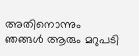അതിനൊന്നും ഞങ്ങള്‍ ആരും മറുപടി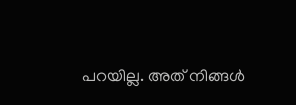പറയില്ല. അത് നിങ്ങള്‍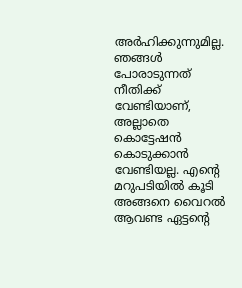അര്‍ഹിക്കുന്നുമില്ല. ഞങ്ങള്‍ പോരാടുന്നത് നീതിക്ക് വേണ്ടിയാണ്, അല്ലാതെ കൊട്ടേഷന്‍ കൊടുക്കാന്‍ വേണ്ടിയല്ല. എന്റെ മറുപടിയില്‍ കൂടി അങ്ങനെ വൈറല്‍ ആവണ്ട ഏട്ടന്റെ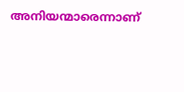അനിയന്മാരെന്നാണ്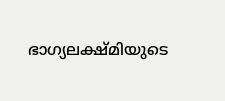ഭാഗ്യലക്ഷ്മിയുടെ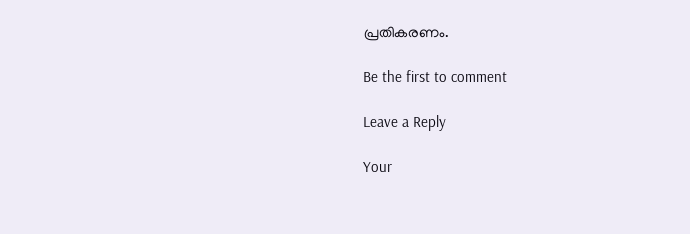പ്രതികരണം.

Be the first to comment

Leave a Reply

Your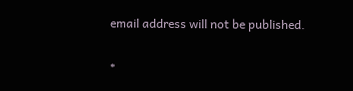email address will not be published.


*